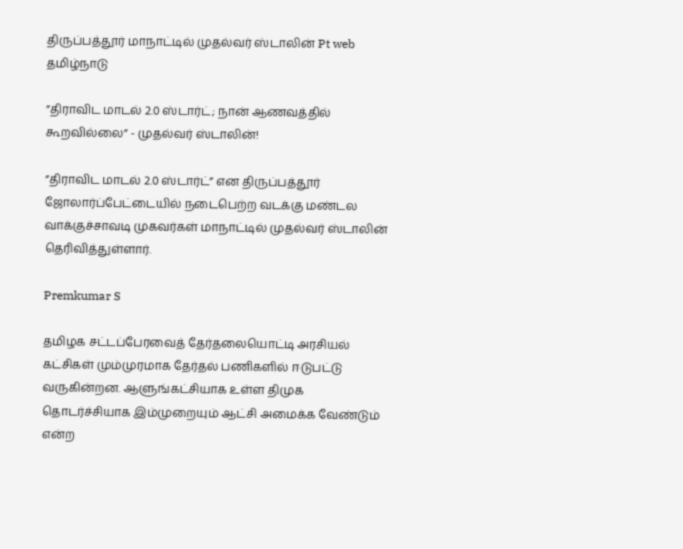திருப்பத்தூர் மாநாட்டில் முதல்வர் ஸ்டாலின் Pt web
தமிழ்நாடு

”திராவிட மாடல் 2.0 ஸ்டார்ட்; நான் ஆணவத்தில் கூறவில்லை” - முதல்வர் ஸ்டாலின்!

”திராவிட மாடல் 2.0 ஸ்டார்ட்” என திருப்பத்தூர் ஜோலார்ப்பேட்டையில் நடைபெற்ற வடக்கு மண்டல வாக்குச்சாவடி முகவர்கள் மாநாட்டில் முதல்வர் ஸ்டாலின் தெரிவித்துள்ளார்.

Premkumar S

தமிழக சட்டப்பேரவைத் தேர்தலையொட்டி அரசியல் கட்சிகள் மும்முரமாக தேர்தல் பணிகளில் ஈடுபட்டு வருகின்றன. ஆளுங்கட்சியாக உள்ள திமுக தொடர்ச்சியாக இம்முறையும் ஆட்சி அமைக்க வேண்டும் என்ற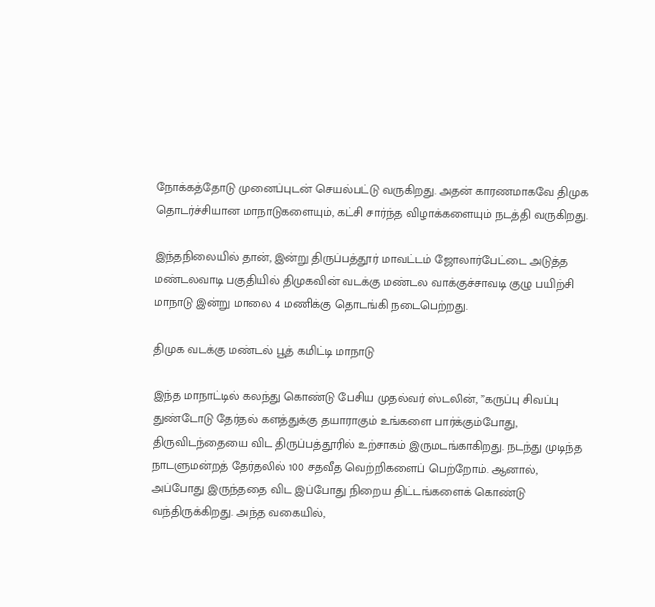நோக்கத்தோடு முனைப்புடன் செயல்பட்டு வருகிறது. அதன் காரணமாகவே திமுக தொடர்ச்சியான மாநாடுகளையும், கட்சி சார்ந்த விழாக்களையும் நடத்தி வருகிறது.

இந்தநிலையில் தான், இன்று திருப்பத்தூர் மாவட்டம் ஜோலார்பேட்டை அடுத்த மண்டலவாடி பகுதியில் திமுகவின் வடக்கு மண்டல வாக்குச்சாவடி குழு பயிற்சி மாநாடு இன்று மாலை 4 மணிக்கு தொடங்கி நடைபெற்றது.

திமுக வடக்கு மண்டல் பூத் கமிட்டி மாநாடு

இந்த மாநாட்டில் கலந்து கொண்டு பேசிய முதல்வர் ஸ்டலின், ”கருப்பு சிவப்பு துண்டோடு தேர்தல் களத்துக்கு தயாராகும் உங்களை பார்க்கும்போது, திருவிடந்தையை விட திருப்பத்தூரில் உற்சாகம் இருமடங்காகிறது. நடந்து முடிந்த நாடளுமன்றத் தேர்தலில் 100 சதவீத வெற்றிகளைப் பெற்றோம். ஆனால், அப்போது இருந்ததை விட இப்போது நிறைய திட்டங்களைக் கொண்டு வந்திருக்கிறது. அந்த வகையில்,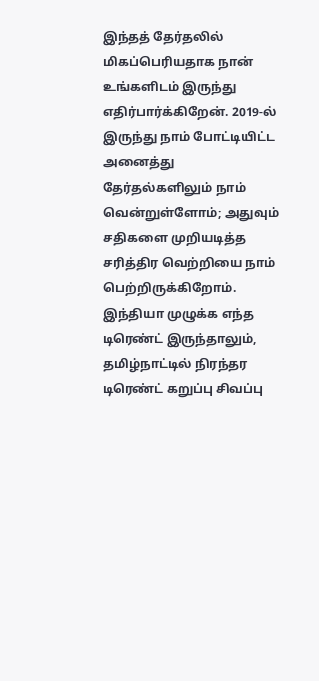இந்தத் தேர்தலில் மிகப்பெரியதாக நான் உங்களிடம் இருந்து எதிர்பார்க்கிறேன். 2019-ல் இருந்து நாம் போட்டியிட்ட அனைத்து தேர்தல்களிலும் நாம் வென்றுள்ளோம்; அதுவும் சதிகளை முறியடித்த சரித்திர வெற்றியை நாம் பெற்றிருக்கிறோம். இந்தியா முழுக்க எந்த டிரெண்ட் இருந்தாலும், தமிழ்நாட்டில் நிரந்தர டிரெண்ட் கறுப்பு சிவப்பு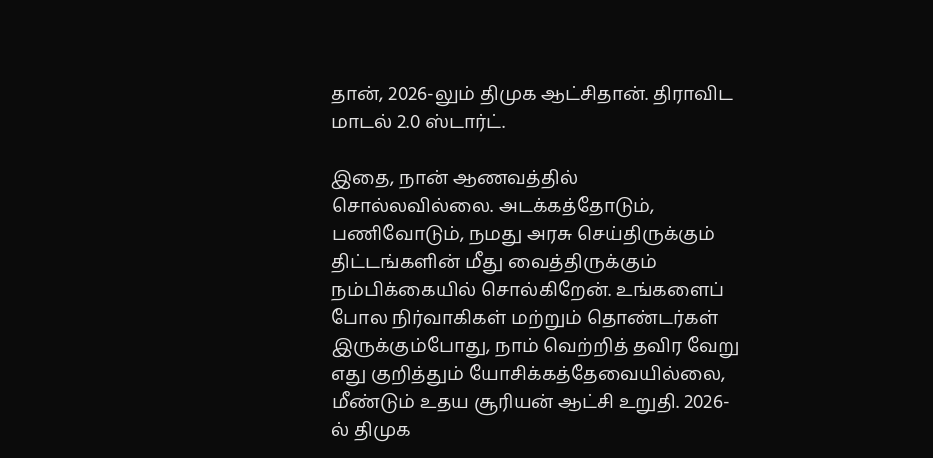தான், 2026-லும் திமுக ஆட்சிதான். திராவிட மாடல் 2.0 ஸ்டார்ட்.

இதை, நான் ஆணவத்தில் சொல்லவில்லை. அடக்கத்தோடும், பணிவோடும், நமது அரசு செய்திருக்கும் திட்டங்களின் மீது வைத்திருக்கும் நம்பிக்கையில் சொல்கிறேன். உங்களைப் போல நிர்வாகிகள் மற்றும் தொண்டர்கள் இருக்கும்போது, நாம் வெற்றித் தவிர வேறு எது குறித்தும் யோசிக்கத்தேவையில்லை, மீண்டும் உதய சூரியன் ஆட்சி உறுதி. 2026-ல் திமுக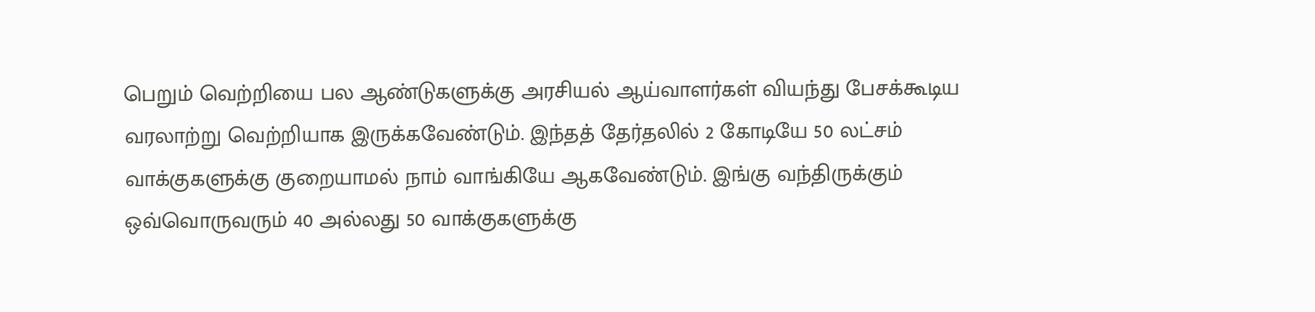பெறும் வெற்றியை பல ஆண்டுகளுக்கு அரசியல் ஆய்வாளர்கள் வியந்து பேசக்கூடிய வரலாற்று வெற்றியாக இருக்கவேண்டும். இந்தத் தேர்தலில் 2 கோடியே 50 லட்சம் வாக்குகளுக்கு குறையாமல் நாம் வாங்கியே ஆகவேண்டும். இங்கு வந்திருக்கும் ஒவ்வொருவரும் 40 அல்லது 50 வாக்குகளுக்கு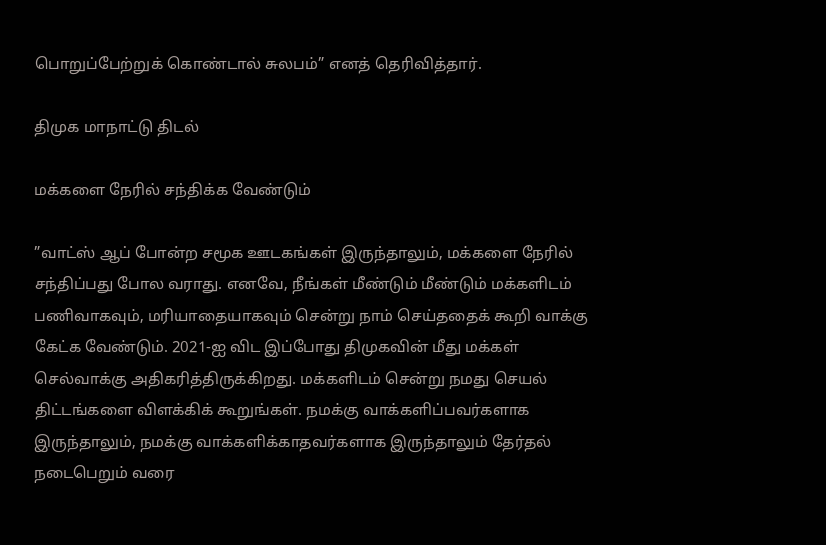பொறுப்பேற்றுக் கொண்டால் சுலபம்” எனத் தெரிவித்தார்.

திமுக மாநாட்டு திடல்

மக்களை நேரில் சந்திக்க வேண்டும்

”வாட்ஸ் ஆப் போன்ற சமூக ஊடகங்கள் இருந்தாலும், மக்களை நேரில் சந்திப்பது போல வராது. எனவே, நீங்கள் மீண்டும் மீண்டும் மக்களிடம் பணிவாகவும், மரியாதையாகவும் சென்று நாம் செய்ததைக் கூறி வாக்கு கேட்க வேண்டும். 2021-ஐ விட இப்போது திமுகவின் மீது மக்கள் செல்வாக்கு அதிகரித்திருக்கிறது. மக்களிடம் சென்று நமது செயல் திட்டங்களை விளக்கிக் கூறுங்கள். நமக்கு வாக்களிப்பவர்களாக இருந்தாலும், நமக்கு வாக்களிக்காதவர்களாக இருந்தாலும் தேர்தல் நடைபெறும் வரை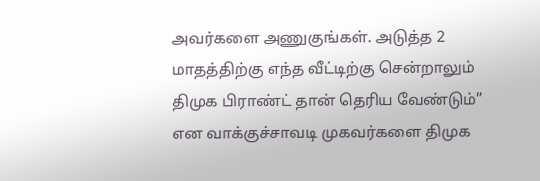அவர்களை அணுகுங்கள். அடுத்த 2 மாதத்திற்கு எந்த வீட்டிற்கு சென்றாலும் திமுக பிராண்ட் தான் தெரிய வேண்டும்” என வாக்குச்சாவடி முகவர்களை திமுக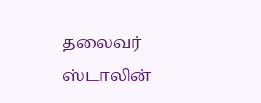தலைவர் ஸ்டாலின்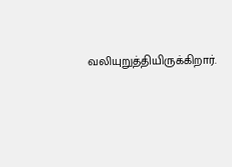வலியுறுத்தியிருக்கிறார்.